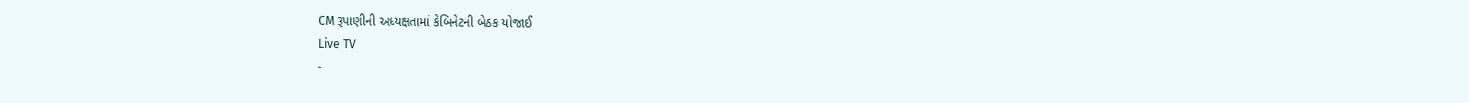CM રૂપાણીની અધ્યક્ષતામાં કેબિનેટની બેઠક યોજાઈ
Live TV
-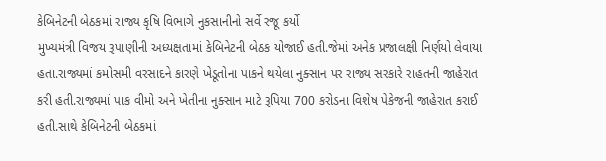કેબિનેટની બેઠકમાં રાજ્ય કૃષિ વિભાગે નુકસાનીનો સર્વે રજૂ કર્યો
મુખ્યમંત્રી વિજય રૂપાણીની અધ્યક્ષતામાં કેબિનેટની બેઠક યોજાઈ હતી.જેમાં અનેક પ્રજાલક્ષી નિર્ણયો લેવાયા હતા.રાજ્યમાં કમોસમી વરસાદને કારણે ખેડૂતોના પાકને થયેલા નુક્સાન પર રાજ્ય સરકારે રાહતની જાહેરાત કરી હતી.રાજ્યમાં પાક વીમો અને ખેતીના નુક્સાન માટે રૂપિયા 700 કરોડના વિશેષ પેકેજની જાહેરાત કરાઈ હતી.સાથે કેબિનેટની બેઠકમાં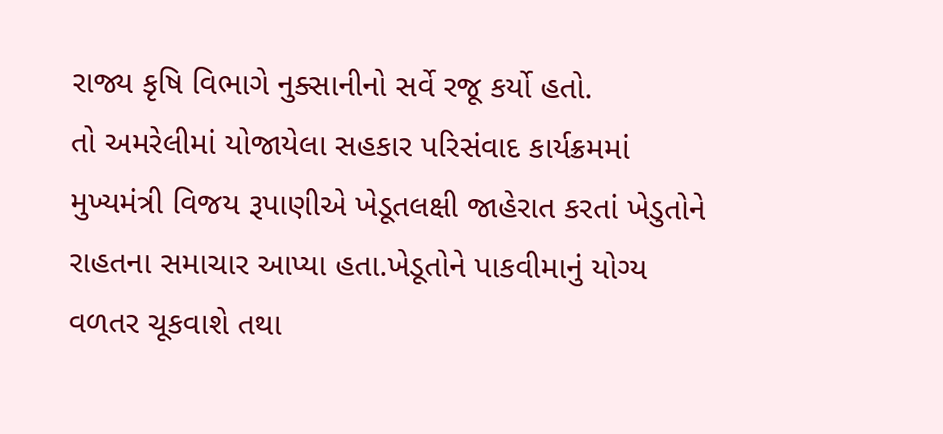રાજ્ય કૃષિ વિભાગે નુક્સાનીનો સર્વે રજૂ કર્યો હતો.
તો અમરેલીમાં યોજાયેલા સહકાર પરિસંવાદ કાર્યક્રમમાં મુખ્યમંત્રી વિજય રૂપાણીએ ખેડૂતલક્ષી જાહેરાત કરતાં ખેડુતોને રાહતના સમાચાર આપ્યા હતા.ખેડૂતોને પાકવીમાનું યોગ્ય વળતર ચૂકવાશે તથા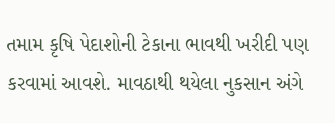તમામ કૃષિ પેદાશોની ટેકાના ભાવથી ખરીદી પણ કરવામાં આવશે. માવઠાથી થયેલા નુકસાન અંગે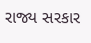રાજ્ય સરકાર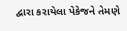દ્વારા કરાયેલા પેકેજને તેમણે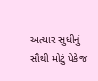અત્યાર સુધીનું સૌથી મોટું પેકેજ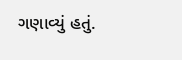ગણાવ્યું હતું.